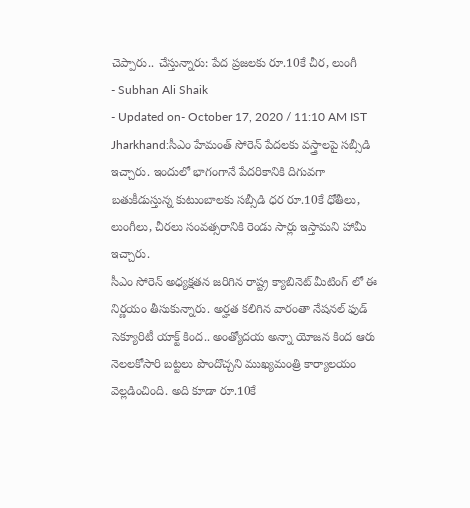చెప్పారు.. చేస్తున్నారు: పేద ప్రజలకు రూ.10కే చీర, లుంగీ
- Subhan Ali Shaik
- Updated on- October 17, 2020 / 11:10 AM IST
Jharkhand:సీఎం హేమంత్ సోరెన్ పేదలకు వస్త్రాలపై సబ్సీడి ఇచ్చారు. ఇందులో భాగంగానే పేదరికానికి దిగువగా బతుకీడుస్తున్న కుటుంబాలకు సబ్సీడి ధర రూ.10కే ధోతీలు, లుంగీలు, చీరలు సంవత్సరానికి రెండు సార్లు ఇస్తామని హామీ ఇచ్చారు.
సీఎం సోరెన్ అధ్యక్షతన జరిగిన రాష్ట్ర క్యాబినెట్ మీటింగ్ లో ఈ నిర్ణయం తీసుకున్నారు. అర్హత కలిగిన వారంతా నేషనల్ ఫుడ్ సెక్యూరిటీ యాక్ట్ కింద.. అంత్యోదయ అన్నా యోజన కింద ఆరు నెలలకోసారి బట్టలు పొందొచ్చని ముఖ్యమంత్రి కార్యాలయం వెల్లడించింది. అది కూడా రూ.10కే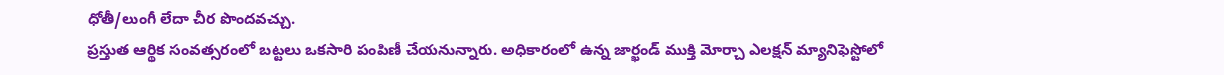ధోతీ/లుంగీ లేదా చీర పొందవచ్చు.
ప్రస్తుత ఆర్థిక సంవత్సరంలో బట్టలు ఒకసారి పంపిణీ చేయనున్నారు. అధికారంలో ఉన్న జార్ఖండ్ ముక్తి మోర్చా ఎలక్షన్ మ్యానిఫెస్టోలో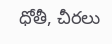ధోతీ, చీరలు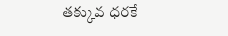తక్కువ ధరకే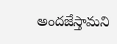అందజేస్తామని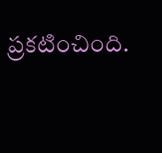ప్రకటించింది.